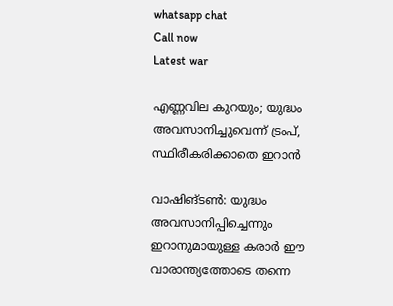whatsapp chat
Call now
Latest war

എണ്ണവില കുറയും; യുദ്ധം അവസാനിച്ചുവെന്ന് ട്രംപ്, സ്ഥിരീകരിക്കാതെ ഇറാൻ

വാഷിങ്ടൺ: യുദ്ധം അവസാനിപ്പിച്ചെന്നും ഇറാനുമായുള്ള കരാർ ഈ വാരാന്ത്യത്തോടെ തന്നെ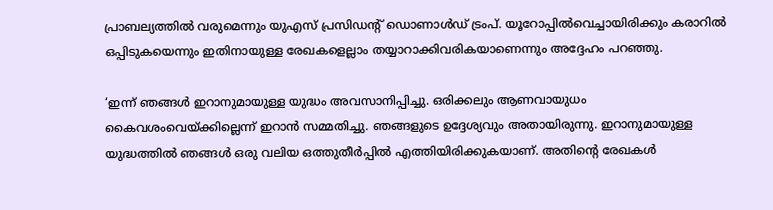പ്രാബല്യത്തിൽ വരുമെന്നും യുഎസ് പ്രസിഡന്റ് ഡൊണാൾഡ് ട്രംപ്. യൂറോപ്പിൽവെച്ചായിരിക്കും കരാറിൽ ഒപ്പിടുകയെന്നും ഇതിനായുള്ള രേഖകളെല്ലാം തയ്യാറാക്കിവരികയാണെന്നും അദ്ദേഹം പറഞ്ഞു.

‘ഇന്ന് ഞങ്ങൾ ഇറാനുമായുള്ള യുദ്ധം അവസാനിപ്പിച്ചു. ഒരിക്കലും ആണവായുധം കൈവശംവെയ്ക്കില്ലെന്ന് ഇറാൻ സമ്മതിച്ചു. ഞങ്ങളുടെ ഉദ്ദേശ്യവും അതായിരുന്നു. ഇറാനുമായുള്ള യുദ്ധത്തിൽ ഞങ്ങൾ ഒരു വലിയ ഒത്തുതീർപ്പിൽ എത്തിയിരിക്കുകയാണ്. അതിന്റെ രേഖകൾ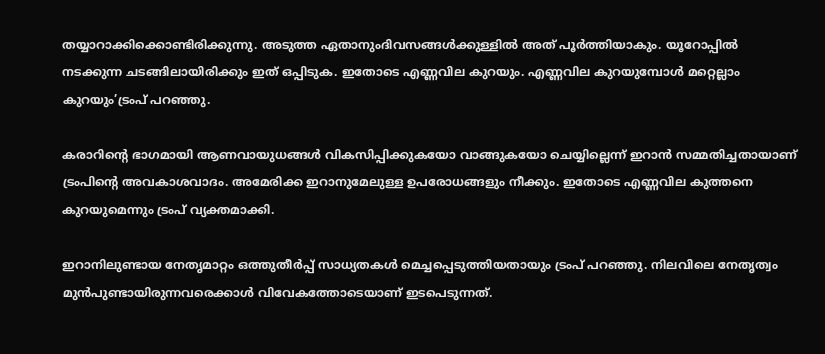തയ്യാറാക്കിക്കൊണ്ടിരിക്കുന്നു. അടുത്ത ഏതാനുംദിവസങ്ങൾക്കുള്ളിൽ അത് പൂർത്തിയാകും. യൂറോപ്പിൽ നടക്കുന്ന ചടങ്ങിലായിരിക്കും ഇത് ഒപ്പിടുക. ഇതോടെ എണ്ണവില കുറയും. എണ്ണവില കുറയുമ്പോൾ മറ്റെല്ലാം കുറയും’ട്രംപ് പറഞ്ഞു.

കരാറിന്റെ ഭാഗമായി ആണവായുധങ്ങൾ വികസിപ്പിക്കുകയോ വാങ്ങുകയോ ചെയ്യില്ലെന്ന് ഇറാൻ സമ്മതിച്ചതായാണ് ട്രംപിന്റെ അവകാശവാദം. അമേരിക്ക ഇറാനുമേലുള്ള ഉപരോധങ്ങളും നീക്കും. ഇതോടെ എണ്ണവില കുത്തനെ കുറയുമെന്നും ട്രംപ് വ്യക്തമാക്കി.

ഇറാനിലുണ്ടായ നേതൃമാറ്റം ഒത്തുതീർപ്പ് സാധ്യതകൾ മെച്ചപ്പെടുത്തിയതായും ട്രംപ് പറഞ്ഞു. നിലവിലെ നേതൃത്വം മുൻപുണ്ടായിരുന്നവരെക്കാൾ വിവേകത്തോടെയാണ് ഇടപെടുന്നത്.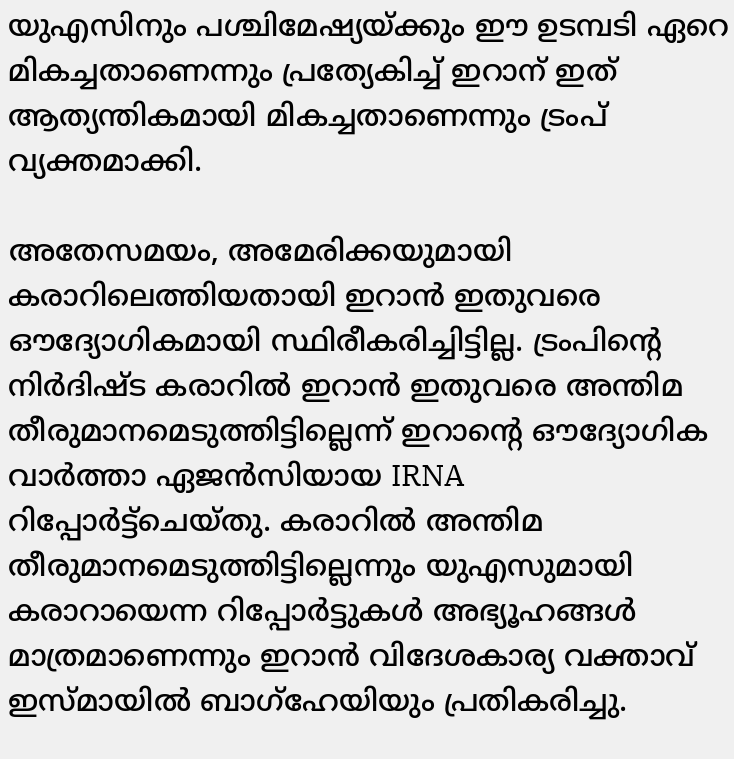യുഎസിനും പശ്ചിമേഷ്യയ്ക്കും ഈ ഉടമ്പടി ഏറെ മികച്ചതാണെന്നും പ്രത്യേകിച്ച് ഇറാന് ഇത് ആത്യന്തികമായി മികച്ചതാണെന്നും ട്രംപ് വ്യക്തമാക്കി.

അതേസമയം, അമേരിക്കയുമായി കരാറിലെത്തിയതായി ഇറാൻ ഇതുവരെ ഔദ്യോഗികമായി സ്ഥിരീകരിച്ചിട്ടില്ല. ട്രംപിന്റെ നിർദിഷ്ട കരാറിൽ ഇറാൻ ഇതുവരെ അന്തിമ തീരുമാനമെടുത്തിട്ടില്ലെന്ന് ഇറാന്റെ ഔദ്യോഗിക വാർത്താ ഏജൻസിയായ IRNA റിപ്പോർട്ട്‌ചെയ്തു. കരാറിൽ അന്തിമ തീരുമാനമെടുത്തിട്ടില്ലെന്നും യുഎസുമായി കരാറായെന്ന റിപ്പോർട്ടുകൾ അഭ്യൂഹങ്ങൾ മാത്രമാണെന്നും ഇറാൻ വിദേശകാര്യ വക്താവ് ഇസ്മായിൽ ബാഗ്‌ഹേയിയും പ്രതികരിച്ചു.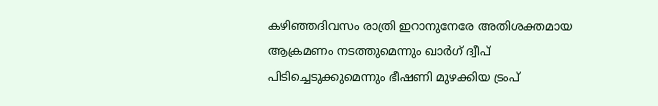കഴിഞ്ഞദിവസം രാത്രി ഇറാനുനേരേ അതിശക്തമായ ആക്രമണം നടത്തുമെന്നും ഖാർഗ് ദ്വീപ് പിടിച്ചെടുക്കുമെന്നും ഭീഷണി മുഴക്കിയ ട്രംപ്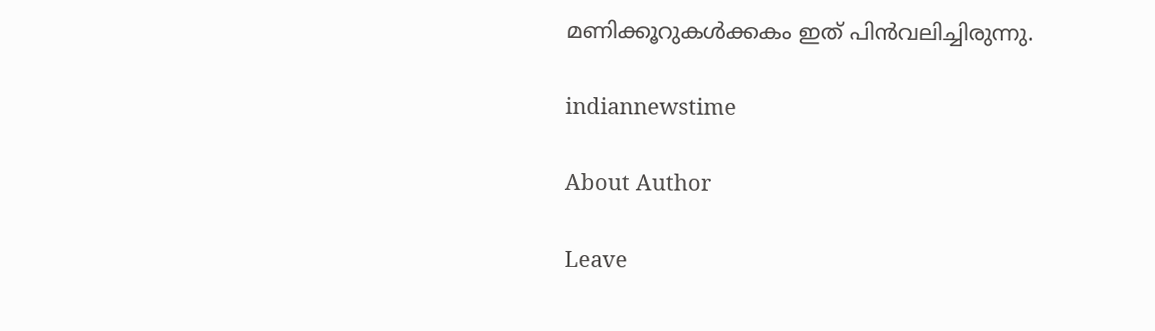മണിക്കൂറുകൾക്കകം ഇത് പിൻവലിച്ചിരുന്നു.

indiannewstime

About Author

Leave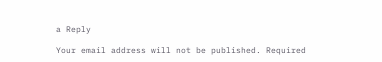a Reply

Your email address will not be published. Required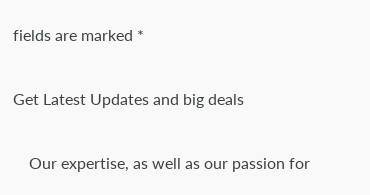fields are marked *

Get Latest Updates and big deals

    Our expertise, as well as our passion for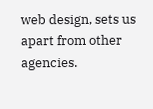web design, sets us apart from other agencies.